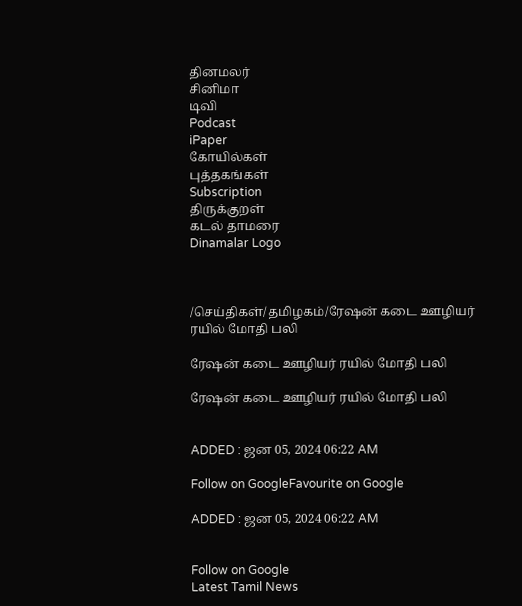தினமலர்
சினிமா
டிவி
Podcast
iPaper
கோயில்கள்
புத்தகங்கள்
Subscription
திருக்குறள்
கடல் தாமரை
Dinamalar Logo



/செய்திகள்/தமிழகம்/ரேஷன் கடை ஊழியர் ரயில் மோதி பலி

ரேஷன் கடை ஊழியர் ரயில் மோதி பலி

ரேஷன் கடை ஊழியர் ரயில் மோதி பலி


ADDED : ஜன 05, 2024 06:22 AM

Follow on GoogleFavourite on Google

ADDED : ஜன 05, 2024 06:22 AM


Follow on Google
Latest Tamil News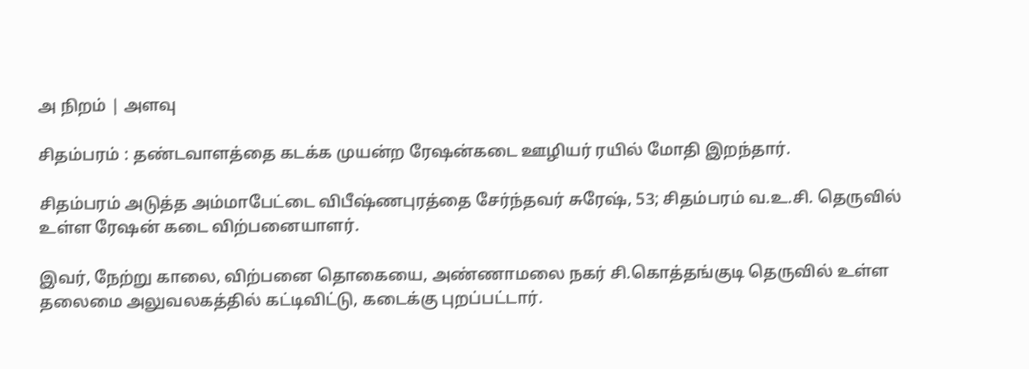அ நிறம் | அளவு

சிதம்பரம் : தண்டவாளத்தை கடக்க முயன்ற ரேஷன்கடை ஊழியர் ரயில் மோதி இறந்தார்.

சிதம்பரம் அடுத்த அம்மாபேட்டை விபீஷ்ணபுரத்தை சேர்ந்தவர் சுரேஷ், 53; சிதம்பரம் வ.உ.சி. தெருவில் உள்ள ரேஷன் கடை விற்பனையாளர்.

இவர், நேற்று காலை, விற்பனை தொகையை, அண்ணாமலை நகர் சி.கொத்தங்குடி தெருவில் உள்ள தலைமை அலுவலகத்தில் கட்டிவிட்டு, கடைக்கு புறப்பட்டார்.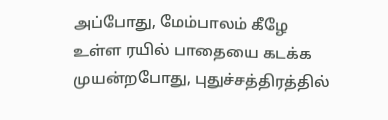அப்போது, மேம்பாலம் கீழே உள்ள ரயில் பாதையை கடக்க முயன்றபோது, புதுச்சத்திரத்தில்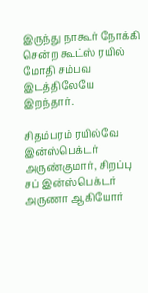இருந்து நாகூர் நோக்கி சென்ற கூட்ஸ் ரயில் மோதி சம்பவ இடத்திலேயே இறந்தார்.

சிதம்பரம் ரயில்வே இன்ஸ்பெக்டர் அருண்குமார், சிறப்பு சப் இன்ஸ்பெக்டர் அருணா ஆகியோர்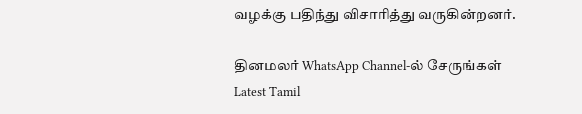வழக்கு பதிந்து விசாரித்து வருகின்றனர்.

தினமலர் WhatsApp Channel-ல் சேருங்கள்
Latest Tamil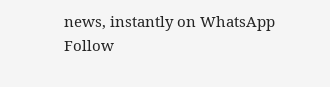news, instantly on WhatsApp
Follow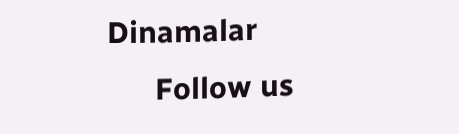Dinamalar
      Follow us